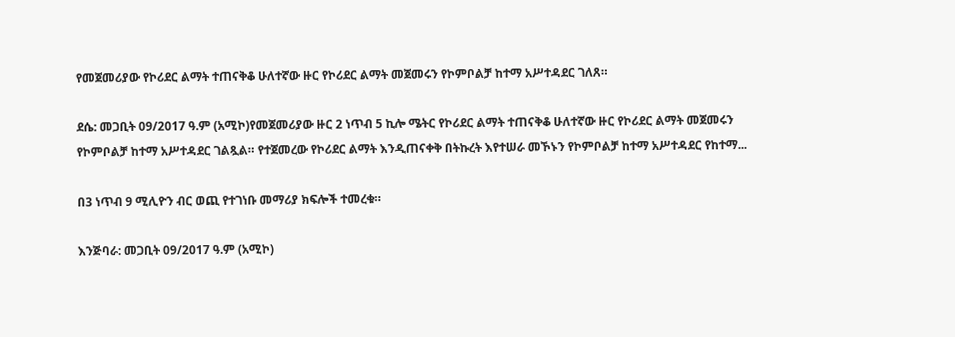የመጀመሪያው የኮሪደር ልማት ተጠናቅቆ ሁለተኛው ዙር የኮሪደር ልማት መጀመሩን የኮምቦልቻ ከተማ አሥተዳደር ገለጸ።

ደሴ: መጋቢት 09/2017 ዓ.ም (አሚኮ)የመጀመሪያው ዙር 2 ነጥብ 5 ኪሎ ሜትር የኮሪደር ልማት ተጠናቅቆ ሁለተኛው ዙር የኮሪደር ልማት መጀመሩን የኮምቦልቻ ከተማ አሥተዳደር ገልጿል። የተጀመረው የኮሪደር ልማት እንዲጠናቀቅ በትኩረት እየተሠራ መኾኑን የኮምቦልቻ ከተማ አሥተዳደር የከተማ...

በ3 ነጥብ 9 ሚሊዮን ብር ወጪ የተገነቡ መማሪያ ክፍሎች ተመረቁ።

እንጅባራ: መጋቢት 09/2017 ዓ.ም (አሚኮ)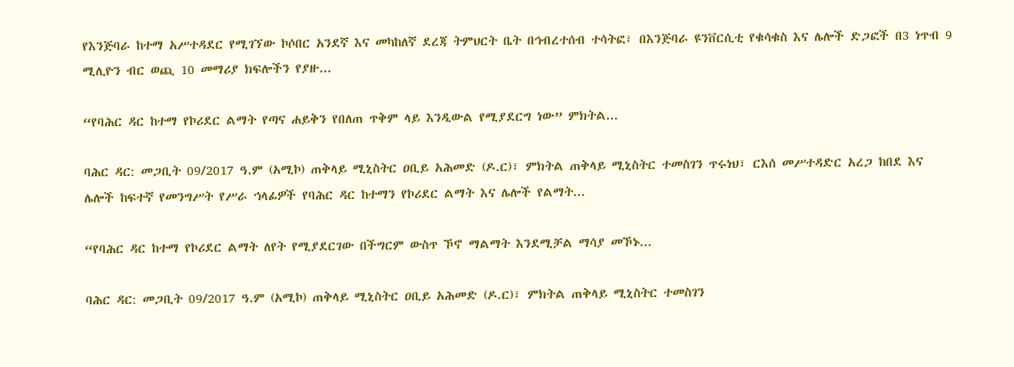የእንጅባራ ከተማ አሥተዳደር የሚገኘው ኮሶበር አንደኛ እና መካከለኛ ደረጃ ትምህርት ቤት በኅብረተሰብ ተሳትፎ፣ በእንጅባራ ዩንቨርሲቲ የቁሳቁስ እና ሌሎች ድጋፎች በ3 ነጥብ 9 ሚሊዮን ብር ወጪ 10 መማሪያ ክፍሎችን የያዙ...

“የባሕር ዳር ከተማ የኮሪደር ልማት የጣና ሐይቅን የበለጠ ጥቅም ላይ እንዲውል የሚያደርግ ነው” ምክትል...

ባሕር ዳር: መጋቢት 09/2017 ዓ.ም (አሚኮ) ጠቅላይ ሚኒስትር ዐቢይ አሕመድ (ዶ.ር)፣ ምክትል ጠቅላይ ሚኒስትር ተመስገን ጥሩነህ፣ ርእሰ መሥተዳድር አረጋ ከበደ እና ሌሎች ከፍተኛ የመንግሥት የሥራ ኀላፊዎች የባሕር ዳር ከተማን የኮሪደር ልማት እና ሌሎች የልማት...

“የባሕር ዳር ከተማ የኮሪደር ልማት ለየት የሚያደርገው በችግርም ውስጥ ኾኖ ማልማት እንደሚቻል ማሳያ መኾኑ...

ባሕር ዳር: መጋቢት 09/2017 ዓ.ም (አሚኮ) ጠቅላይ ሚኒስትር ዐቢይ አሕመድ (ዶ.ር)፣ ምክትል ጠቅላይ ሚኒስትር ተመስገን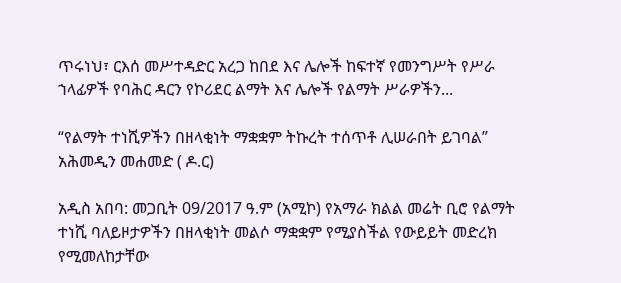ጥሩነህ፣ ርእሰ መሥተዳድር አረጋ ከበደ እና ሌሎች ከፍተኛ የመንግሥት የሥራ ኀላፊዎች የባሕር ዳርን የኮሪደር ልማት እና ሌሎች የልማት ሥራዎችን...

“የልማት ተነሺዎችን በዘላቂነት ማቋቋም ትኩረት ተሰጥቶ ሊሠራበት ይገባል” አሕመዲን መሐመድ ( ዶ.ር)

አዲስ አበባ: መጋቢት 09/2017 ዓ.ም (አሚኮ) የአማራ ክልል መሬት ቢሮ የልማት ተነሺ ባለይዞታዎችን በዘላቂነት መልሶ ማቋቋም የሚያስችል የውይይት መድረክ የሚመለከታቸው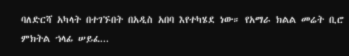ባለድርሻ አካላት በተገኙበት በአዲስ አበባ እየተካሄደ ነው። የአማራ ክልል መሬት ቢሮ ምክትል ኀላፊ ሠይፈ...